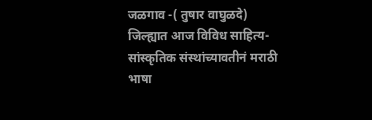जळगाव -( तुषार वाघुळदे) जिल्ह्यात आज विविध साहित्य- सांस्कृतिक संस्थांच्यावतीनं मराठी भाषा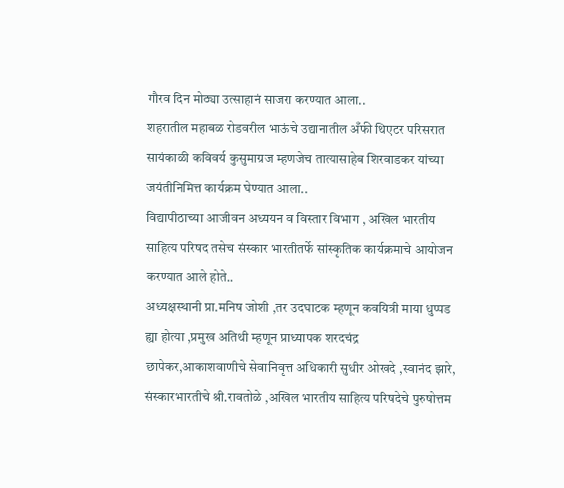गौरव दिन मोठ्या उत्साहानं साजरा करण्यात आला..
शहरातील महाबळ रोडवरील भाऊंचे उद्यानातील अँफी थिएटर परिसरात सायंकाळी कविवर्य कुसुमाग्रज म्हणजेच तात्यासाहेब शिरवाडकर यांच्या जयंतीनिमित्त कार्यक्रम घेण्यात आला..
विद्यापीठाच्या आजीवन अध्ययन व विस्तार विभाग , अखिल भारतीय साहित्य परिषद तसेच संस्कार भारतीतर्फे सांस्कृतिक कार्यक्रमाचे आयोजन करण्यात आले होते..
अध्यक्षस्थानी प्रा.मनिष जोशी ,तर उदघाटक म्हणून कवयित्री माया धुप्पड ह्या होत्या ,प्रमुख अतिथी म्हणून प्राध्यापक शरदचंद्र छापेकर,आकाशवाणीचे सेवानिवृत्त अधिकारी सुधीर ओखदे ,स्वानंद झारे, संस्कारभारतीचे श्री.रावतोळे ,अखिल भारतीय साहित्य परिषदेचे पुरुषोत्तम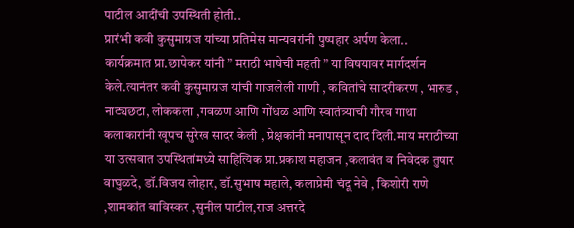पाटील आदींची उपस्थिती होती..
प्रारंभी कवी कुसुमाग्रज यांच्या प्रतिमेस मान्यवरांनी पुष्पहार अर्पण केला..
कार्यक्रमात प्रा.छापेकर यांनी ” मराठी भाषेची महती ” या विषयावर मार्गदर्शन केले.त्यानंतर कवी कुसुमाग्रज यांची गाजलेली गाणी , कवितांचे सादरीकरण , भारुड , नाट्यछटा, लोककला ,गवळण आणि गोंधळ आणि स्वातंत्र्याची गौरव गाथा कलाकारांनी खूपच सुरेख सादर केली , प्रेक्षकांनी मनापासून दाद दिली.माय मराठीच्या या उत्सवात उपस्थितांमध्ये साहित्यिक प्रा.प्रकाश महाजन ,कलावंत व निवेदक तुषार वाघुळदे, डॉ.विजय लोहार, डॉ.सुभाष महाले, कलाप्रेमी चंदू नेवे , किशोरी राणे ,शामकांत बाविस्कर ,सुनील पाटील,राज अत्तरदे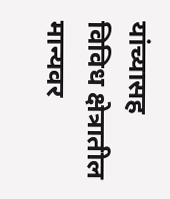यांच्यासह विविध क्षेत्रातील मान्यवर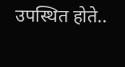उपस्थित होते..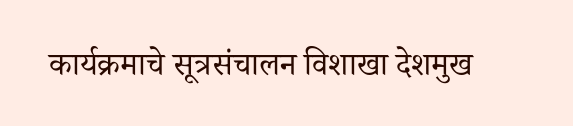कार्यक्रमाचे सूत्रसंचालन विशाखा देशमुख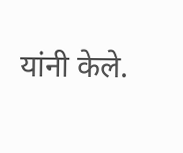यांनी केले.